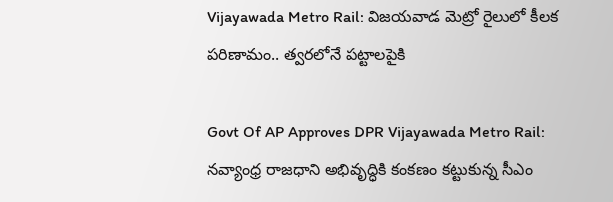Vijayawada Metro Rail: విజయవాడ మెట్రో రైలులో కీలక పరిణామం.. త్వరలోనే పట్టాలపైకి

Govt Of AP Approves DPR Vijayawada Metro Rail: నవ్యాంధ్ర రాజధాని అభివృద్ధికి కంకణం కట్టుకున్న సీఎం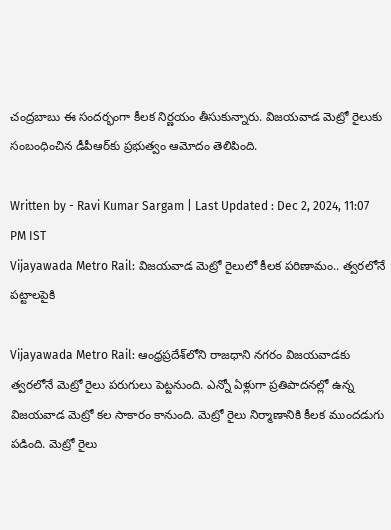చంద్రబాబు ఈ సందర్భంగా కీలక నిర్ణయం తీసుకున్నారు. విజయవాడ మెట్రో రైలుకు సంబంధించిన డీపీఆర్‌కు ప్రభుత్వం ఆమోదం తెలిపింది.

Written by - Ravi Kumar Sargam | Last Updated : Dec 2, 2024, 11:07 PM IST
Vijayawada Metro Rail: విజయవాడ మెట్రో రైలులో కీలక పరిణామం.. త్వరలోనే పట్టాలపైకి

Vijayawada Metro Rail: ఆంధ్రప్రదేశ్‌లోని రాజధాని నగరం విజయవాడకు త్వరలోనే మెట్రో రైలు పరుగులు పెట్టనుంది. ఎన్నో ఏళ్లుగా ప్రతిపాదనల్లో ఉన్న విజయవాడ మెట్రో కల సాకారం కానుంది. మెట్రో రైలు నిర్మాణానికి కీలక ముందడుగు పడింది. మెట్రో రైలు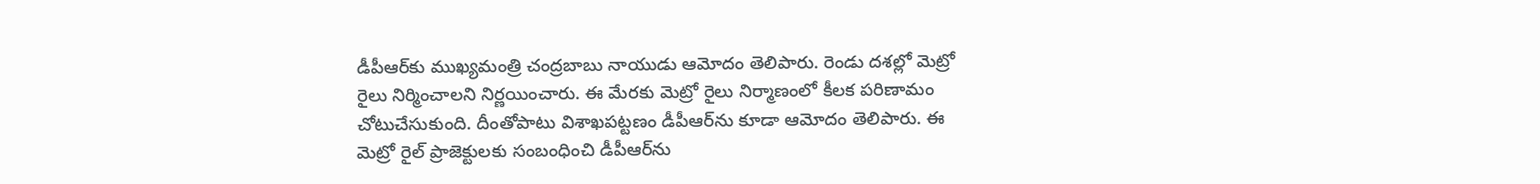డీపీఆర్‌కు ముఖ్యమంత్రి చంద్రబాబు నాయుడు ఆమోదం తెలిపారు. రెండు దశల్లో మెట్రో రైలు నిర్మించాలని నిర్ణయించారు. ఈ మేరకు మెట్రో రైలు నిర్మాణంలో కీలక పరిణామం చోటుచేసుకుంది. దీంతోపాటు విశాఖపట్టణం డీపీఆర్‌ను కూడా ఆమోదం తెలిపారు. ఈ మెట్రో రైల్ ప్రాజెక్టులకు సంబంధించి డీపీఆర్‌ను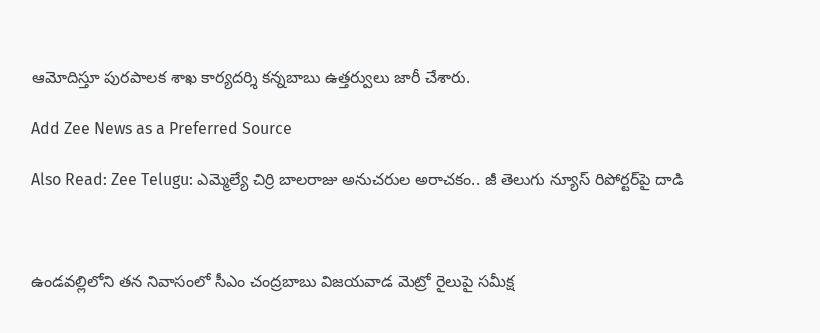ఆమోదిస్తూ పురపాలక శాఖ కార్యదర్శి కన్నబాబు ఉత్తర్వులు జారీ చేశారు.

Add Zee News as a Preferred Source

Also Read: Zee Telugu: ఎమ్మెల్యే చిర్రి బాలరాజు అనుచరుల అరాచకం.. జీ తెలుగు న్యూస్‌ రిపోర్టర్‌పై దాడి



ఉండవల్లిలోని తన నివాసంలో సీఎం చంద్రబాబు విజయవాడ మెట్రో రైలుపై సమీక్ష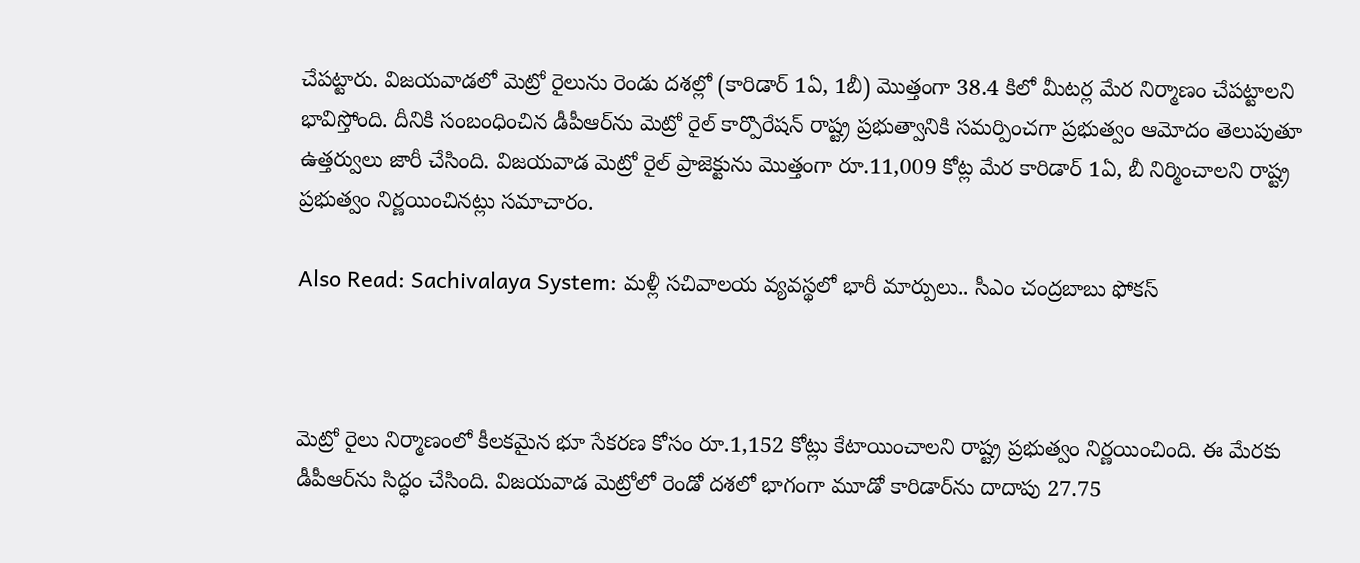చేపట్టారు. విజయవాడలో మెట్రో రైలును రెండు దశల్లో (కారిడార్ 1ఏ, 1బీ) మొత్తంగా 38.4 కిలో మీటర్ల మేర నిర్మాణం చేపట్టాలని భావిస్తోంది. దీనికి సంబంధించిన డీపీఆర్‌ను మెట్రో రైల్ కార్పొరేషన్ రాష్ట్ర ప్రభుత్వానికి సమర్పించగా ప్రభుత్వం ఆమోదం తెలుపుతూ ఉత్తర్వులు జారీ చేసింది. విజయవాడ మెట్రో రైల్ ప్రాజెక్టును మొత్తంగా రూ.11,009 కోట్ల మేర కారిడార్ 1ఏ, బీ నిర్మించాలని రాష్ట్ర ప్రభుత్వం నిర్ణయించినట్లు సమాచారం.

Also Read: Sachivalaya System: మళ్లీ సచివాలయ వ్యవస్థలో భారీ మార్పులు.. సీఎం చంద్రబాబు ఫోకస్‌



మెట్రో రైలు నిర్మాణంలో కీలకమైన భూ సేకరణ కోసం రూ.1,152 కోట్లు కేటాయించాలని రాష్ట్ర ప్రభుత్వం నిర్ణయించింది. ఈ మేరకు డీపీఆర్‌ను సిద్ధం చేసింది. విజయవాడ మెట్రోలో రెండో దశలో భాగంగా మూడో కారిడార్‌ను దాదాపు 27.75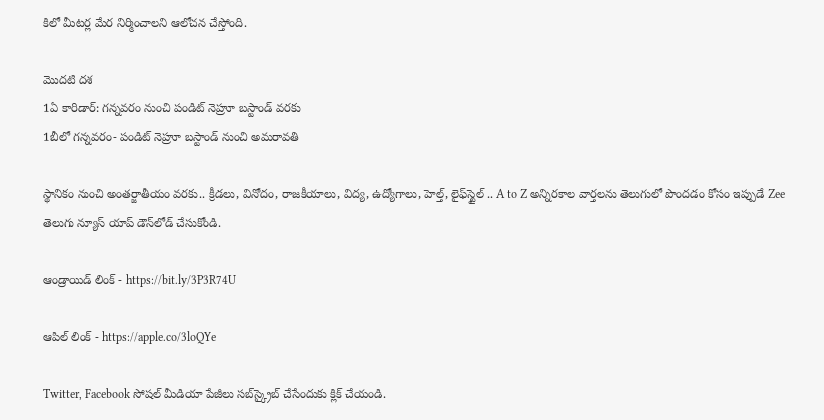కిలో మీటర్ల మేర నిర్మించాలని ఆలోచన చేస్తోంది.

మొదటి దశ
1ఏ కారిడార్‌: గన్నవరం నుంచి పండిట్ నెహ్రూ బస్టాండ్ వరకు
1బీలో గన్నవరం- పండిట్ నెహ్రూ బస్టాండ్ నుంచి అమరావతి

స్థానికం నుంచి అంతర్జాతీయం వరకు.. క్రీడలు, వినోదం, రాజకీయాలు, విద్య, ఉద్యోగాలు, హెల్త్, లైఫ్‌స్టైల్ .. A to Z అన్నిరకాల వార్తలను తెలుగులో పొందడం కోసం ఇప్పుడే Zee తెలుగు న్యూస్ యాప్ డౌన్‌లోడ్ చేసుకోండి.

ఆండ్రాయిడ్ లింక్ - https://bit.ly/3P3R74U

ఆపిల్ లింక్ - https://apple.co/3loQYe

Twitter, Facebook సోషల్ మీడియా పేజీలు సబ్‌స్క్రైబ్ చేసేందుకు క్లిక్ చేయండి.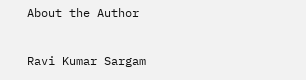About the Author

Ravi Kumar Sargam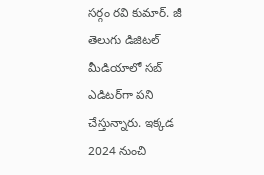సర్గం రవి కుమార్‌. జీ తెలుగు డిజిటల్ మీడియాలో సబ్ ఎడిటర్‌గా పని చేస్తున్నారు. ఇక్కడ 2024 నుంచి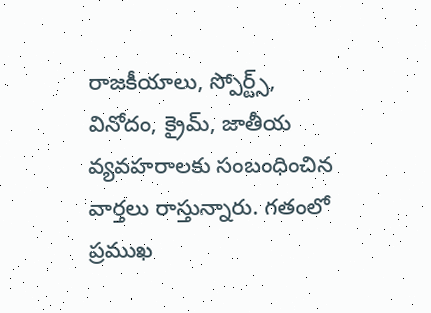రాజకీయాలు, స్పోర్ట్స్, వినోదం, క్రైమ్, జాతీయ వ్యవహరాలకు సంబంధించిన వార్తలు రాస్తున్నారు. గతంలో ప్రముఖ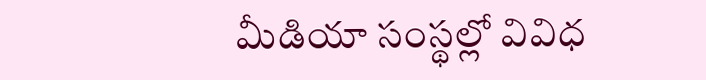మీడియా సంస్థల్లో వివిధ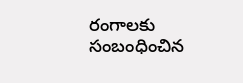రంగాలకు సంబంధించిన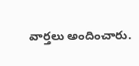వార్తలు అందించారు.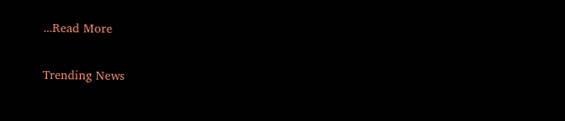...Read More

Trending News